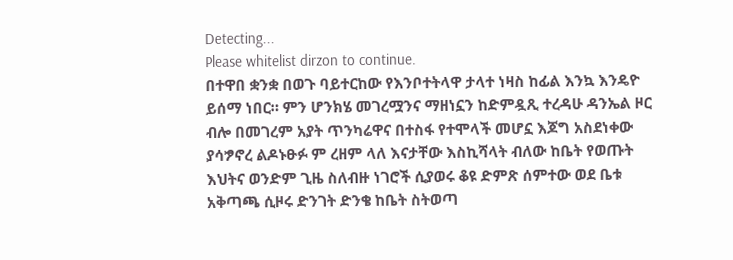Detecting...
Please whitelist dirzon to continue.
በተዋበ ቋንቋ በወጉ ባይተርከው የእንቦተትላዋ ታላተ ነዛስ ከፊል እንኳ እንዴዮ ይሰማ ነበር። ምን ሆንክሄ መገረሟንና ማዘነኗን ከድምዷጺ ተረዳሁ ዳንኤል ዞር ብሎ በመገረም አያት ጥንካሬዋና በተስፋ የተሞላች መሆኗ እጆግ አስደነቀው ያሳፇኖረ ልዶኑፁፉ ም ረዘም ላለ እናታቸው እስኪሻላት ብለው ከቤት የወጡት እህትና ወንድም ጊዜ ስለብዙ ነገሮች ሲያወሩ ቆዩ ድምጽ ሰምተው ወደ ቤቱ አቅጣጫ ሲዞሩ ድንገት ድንቄ ከቤት ስትወጣ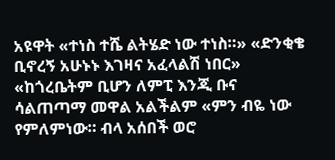አዩዋት «ተነስ ተሼ ልትሄድ ነው ተነስ።» «ድንቂቄ ቢኖረኝ አሁኑኑ እገዛና አፈላልሽ ነበር» «ከጎረቤትም ቢሆን ለምፒ እንጂ ቡና ሳልጠጣማ መዋል አልችልም «ምን ብዬ ነው የምለምነው። ብላ አሰበች ወሮ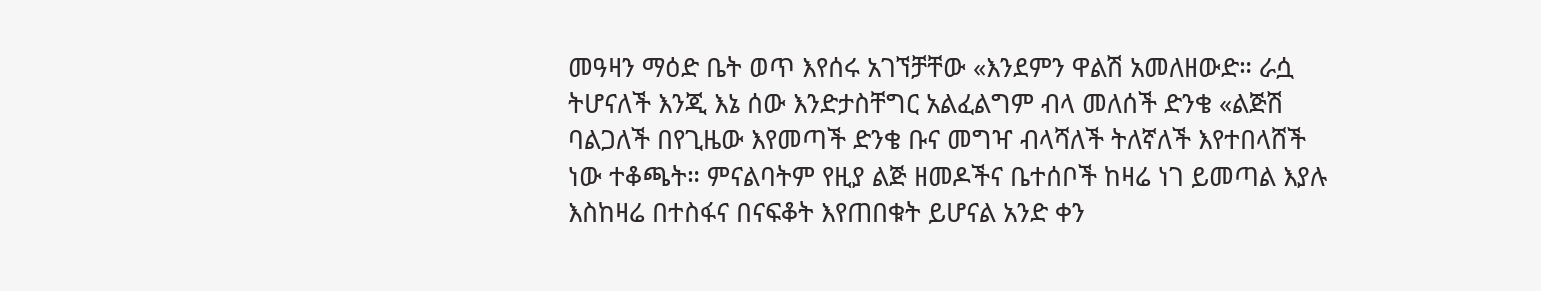መዓዛን ማዕድ ቤት ወጥ እየሰሩ አገኘቻቸው «እንደምን ዋልሽ አመለዘውድ። ራሷ ትሆናለች እንጂ እኔ ሰው እንድታስቸግር አልፈልግም ብላ መለሰች ድንቄ «ልጅሽ ባልጋለች በየጊዜው እየመጣች ድንቄ ቡና መግዣ ብላሻለች ትለኛለች እየተበላሸች ነው ተቆጫት። ምናልባትም የዚያ ልጅ ዘመዶችና ቤተሰቦች ከዛሬ ነገ ይመጣል እያሉ እስከዛሬ በተስፋና በናፍቆት እየጠበቁት ይሆናል አንድ ቀን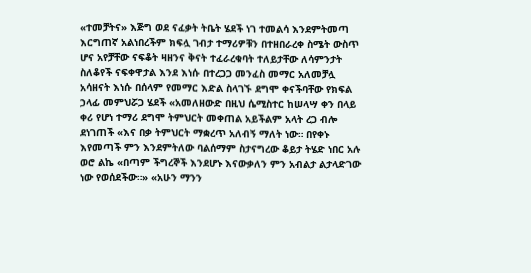«ተመቻትና» እጅግ ወደ ናፈቃት ትቤት ሄደች ነገ ተመልሳ እንደምትመጣ እርግጠኛ አልነበረችም ክፍሏ ገብታ ተማሪዎቹን በተዘበራረቀ ስሜት ውስጥ ሆና አየቻቸው ናፍቆት ዛዘንና ቅናት ተፈራረቁባት ተለይታቸው ለሳምንታት ስለቆየች ናፍቀዋታል እንደ እነሱ በተረጋጋ መንፈስ መማር አለመቻሏ አሳዘናት እነሱ በሰላም የመማር እድል ስላገኙ ደግሞ ቀናችባቸው የክፍል ኃላፊ መምህሯጋ ሄደች «አመለዘውድ በዚህ ሴሚስተር ከሠላሣ ቀን በላይ ቀሪ የሆነ ተማሪ ደግሞ ትምህርት መቀጠል አይችልም አላት ረጋ ብሎ ደነገጠች «እና በቃ ትምህርት ማቋረጥ አለብኝ ማለት ነው። በየቀኑ እየመጣች ምን እንደምትለው ባልሰማም ስታናግረው ቆይታ ትሄድ ነበር አሉ ወሮ ልኬ «በጣም ችግረኞች እንደሆኑ እናውቃለን ምን አብልታ ልታላድገው ነው የወሰደችው።» «አሁን ማንን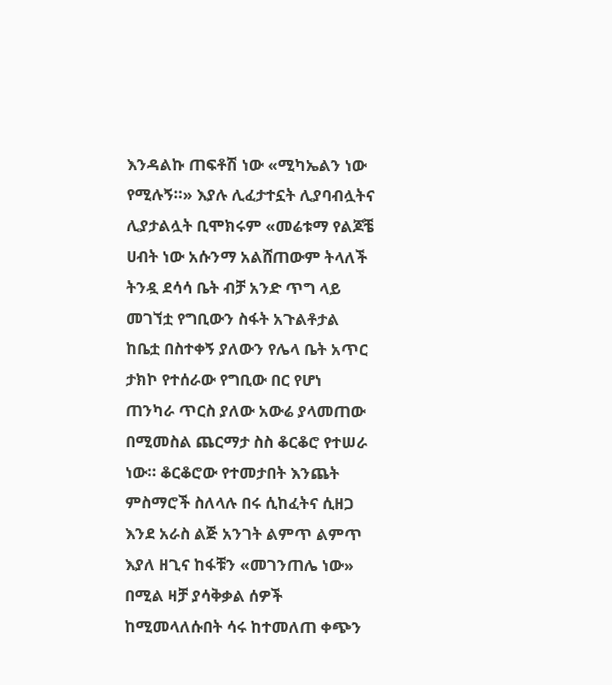እንዳልኩ ጠፍቶሽ ነው «ሚካኤልን ነው የሚሉኝ።» እያሉ ሊፈታተኗት ሊያባብሏትና ሊያታልሏት ቢሞክሩም «መሬቱማ የልጆቼ ሀብት ነው አሱንማ አልሸጠውም ትላለች ትንዷ ደሳሳ ቤት ብቻ አንድ ጥግ ላይ መገኘቷ የግቢውን ስፋት አጉልቶታል ከቤቷ በስተቀኝ ያለውን የሌላ ቤት አጥር ታክኮ የተሰራው የግቢው በር የሆነ ጠንካራ ጥርስ ያለው አውሬ ያላመጠው በሚመስል ጨርማታ ስስ ቆርቆሮ የተሠራ ነው። ቆርቆሮው የተመታበት እንጨት ምስማሮች ስለላሉ በሩ ሲከፈትና ሲዘጋ እንደ አራስ ልጅ አንገት ልምጥ ልምጥ እያለ ዘጊና ከፋቹን «መገንጠሌ ነው» በሚል ዛቻ ያሳቅቃል ሰዎች ከሚመላለሱበት ሳሩ ከተመለጠ ቀጭን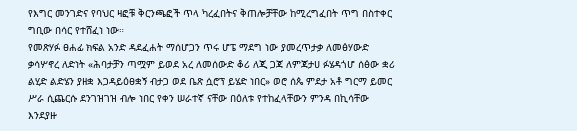የእግር መንገድና የባህር ዛፎቹ ቅርንጫፎች ጥላ ካረፈበትና ቅጠሎቻቸው ከሚረግፈበት ጥግ በስተቀር ግቢው በሳር የተሸፈነ ነው።
የመጽሃፉ ፀሐፊ ክፍል አንድ ዳደፈሐት ማሰሆጋን ጥሩ ሆፔ ማደግ ነው ያመረጥታቃ ለመፅሃውድ ቃሳሦኖረ ለድነት «ሕባታቻን ጣሟም ይወደ አረ ለመሰውድ ቆሪ ለጂ ጋጃ ለምጃታሀ ፉሄዳጎሆ ሰፅው ቋሪ ልሂድ ልድሄን ያዘቋ እጋዳይዕፀቋኝ ብታጋ ወደ ቤጽ ሷሮፕ ይሄድ ነበር» ወሮ ሰጴ ምደታ አቶ ግርማ ይመር ሥራ ሲጨርሱ ደንገዝገዝ ብሎ ነበር የቀን ሠራተኛ ናቸው በዕለቱ የተከፈላቸውን ምንዳ በኪሳቸው እንደያዙ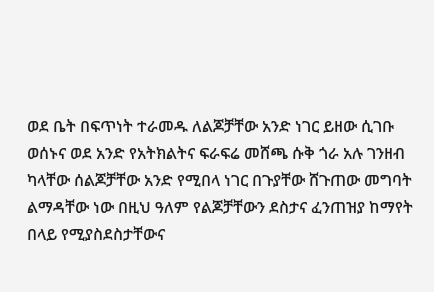ወደ ቤት በፍጥነት ተራመዱ ለልጆቻቸው አንድ ነገር ይዘው ሲገቡ ወሰኑና ወደ አንድ የአትክልትና ፍራፍሬ መሸጫ ሱቅ ጎራ አሉ ገንዘብ ካላቸው ሰልጆቻቸው አንድ የሚበላ ነገር በጉያቸው ሸጉጠው መግባት ልማዳቸው ነው በዚህ ዓለም የልጆቻቸውን ደስታና ፈንጠዝያ ከማየት በላይ የሚያስደስታቸውና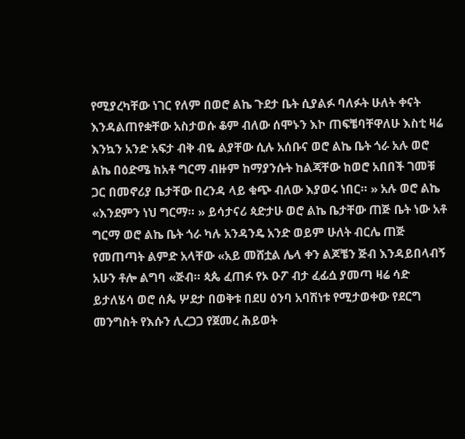የሚያረካቸው ነገር የለም በወሮ ልኬ ጉደታ ቤት ሲያልፉ ባለፉት ሁለት ቀናት እንዳልጠየቋቸው አስታወሱ ቆም ብለው ሰሞኑን እኮ ጠፍቼባቸዋለሁ እስቲ ዛሬ እንኳን አንድ አፍታ ብቅ ብዬ ልያቸው ሲሉ አሰቡና ወሮ ልኬ ቤት ጎራ አሉ ወሮ ልኬ በዕድሜ ከአቶ ግርማ ብዙም ከማያንሱት ከልጃቸው ከወሮ አበበች ገመቹ ጋር በመኖሪያ ቤታቸው በረንዳ ላይ ቁጭ ብለው እያወሩ ነበር። » አሉ ወሮ ልኬ «እንደምን ነህ ግርማ። » ይሳታናሪ ጳድታሁ ወሮ ልኬ ቤታቸው ጠጅ ቤት ነው አቶ ግርማ ወሮ ልኬ ቤት ጎራ ካሉ አንዳንዴ አንድ ወይም ሁለት ብርሌ ጠጅ የመጠጣት ልምድ አላቸው «አይ መሸቷል ሌላ ቀን ልጆቼን ጅብ እንዳይበላብኝ አሁን ቶሎ ልግባ «ጅብ። ጳጴ ፈጠፉ የኦ ዑፖ ብታ ፈፊሷ ያመጣ ዛሬ ሳድ ይታለሄሳ ወሮ ሰጴ ሦደታ በወቅቱ በደሀ ዕንባ አባሽነቱ የሚታወቀው የደርግ መንግስት የእሱን ሊረጋጋ የጀመረ ሕይወት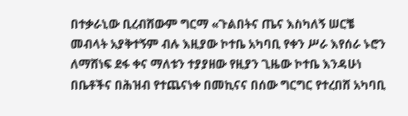በተቃራኒው ቢረብሸውም ግርማ «ጉልበትና ጤና እስካለኝ ሠርቼ መብላት አያቅተኝም ብሉ እዚያው ኮተቤ አካባቢ የቀን ሥራ እየሰራ ኑሮን ለማሸነፍ ደፋ ቀና ማለቱን ተያያዘው የዚያን ጊዜው ኮተቤ እንዳሁነ በቤቶችና በሕዝብ የተጨናነቀ በመኪናና በሰው ግርግር የተረበሸ አካባቢ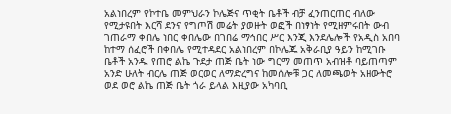አልነበረም የኮተቤ መምህራን ኮሌጅና ጥቂት ቤቶች ብቻ ፈንጠርጠር ብለው የሚታዩበት እርሻ ደንና የግጦሽ መሬት ያወዙት ወፎች በነፃነት የሚዘምሩበት ውብ ገጠራማ ቀበሌ ነበር ቀበሌው በገበሬ ማኅበር ሥር እንጂ እንደሌሎች የአዲስ አበባ ከተማ ሰፈሮች በቀበሌ የሚተዳደር አልነበረም በኮሌጁ አቅራቢያ ዓይን ከሚገቡ ቤቶች አንዱ የጠሮ ልኬ ጉደታ ጠጅ ቤት ነው ግርማ መጠጥ አብዝቶ ባይጠጣም አንድ ሁለት ብርሌ ጠጅ ወርወር ለማድረግና ከመሰሎቹ ጋር ለመጫወት አዘውትሮ ወደ ወሮ ልኬ ጠጅ ቤት ጎራ ይላል እዚያው አካባቢ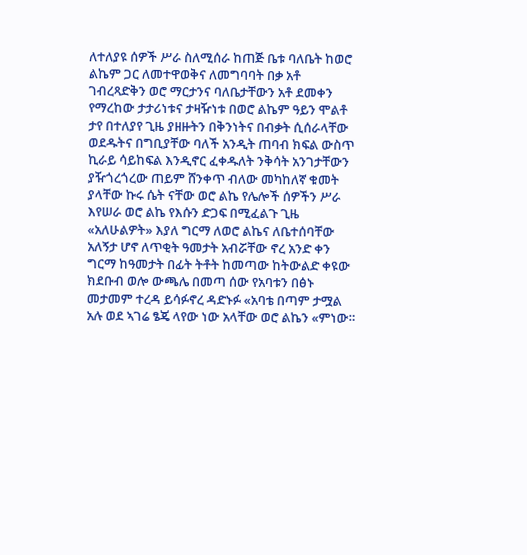ለተለያዩ ሰዎች ሥራ ስለሚሰራ ከጠጅ ቤቱ ባለቤት ከወሮ ልኬም ጋር ለመተዋወቅና ለመግባባት በቃ አቶ ገብረጻድቅን ወሮ ማርታንና ባለቤታቸውን አቶ ደመቀን የማረከው ታታሪነቱና ታዛዥነቱ በወሮ ልኬም ዓይን ሞልቶ ታየ በተለያየ ጊዜ ያዘዙትን በቅንነትና በብቃት ሲሰራላቸው ወደዱትና በግቢያቸው ባለች አንዲት ጠባብ ክፍል ውስጥ ኪራይ ሳይከፍል እንዲኖር ፈቀዱለት ንቅሳት አንገታቸውን ያዥጎረጎረው ጠይም ሸንቀጥ ብለው መካከለኛ ቁመት ያላቸው ኩሩ ሴት ናቸው ወሮ ልኬ የሌሎች ሰዎችን ሥራ እየሠራ ወሮ ልኬ የእሱን ድጋፍ በሚፈልጉ ጊዜ «አለሁልዎት» እያለ ግርማ ለወሮ ልኬና ለቤተሰባቸው አለኝታ ሆኖ ለጥቂት ዓመታት አብሯቸው ኖረ አንድ ቀን ግርማ ከዓመታት በፊት ትቶት ከመጣው ከትውልድ ቀዩው ክደቡብ ወሎ ውጫሌ በመጣ ሰው የአባቱን በፅኑ መታመም ተረዳ ይሳፉኖረ ዳድኑፉ «አባቴ በጣም ታሟል አሉ ወደ ኣገሬ ፄጄ ላየው ነው አላቸው ወሮ ልኬን «ምነው።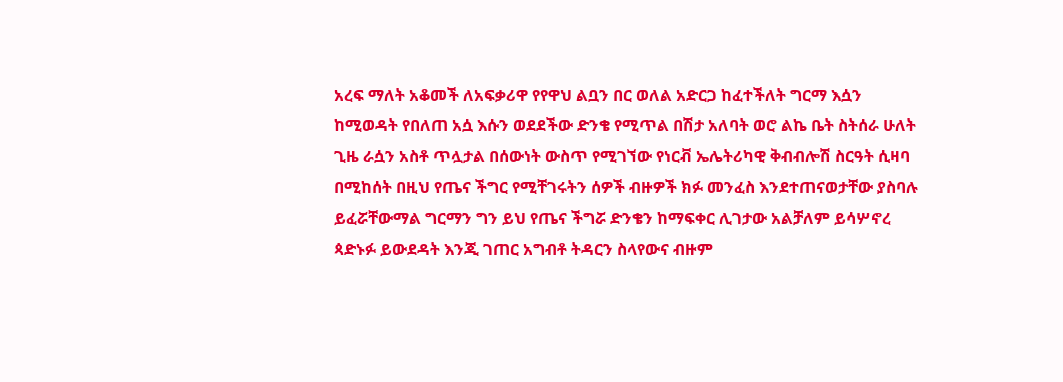አረፍ ማለት አቆመች ለአፍቃሪዋ የየዋህ ልቧን በር ወለል አድርጋ ከፈተችለት ግርማ እሷን ከሚወዳት የበለጠ አሷ እሱን ወደደችው ድንቄ የሚጥል በሽታ አለባት ወሮ ልኬ ቤት ስትሰራ ሁለት ጊዜ ራሷን አስቶ ጥሏታል በሰውነት ውስጥ የሚገኘው የነርቭ ኤሌትሪካዊ ቅብብሎሽ ስርዓት ሲዛባ በሚከሰት በዚህ የጤና ችግር የሚቸገሩትን ሰዎች ብዙዎች ክፉ መንፈስ እንደተጠናወታቸው ያስባሉ ይፈሯቸውማል ግርማን ግን ይህ የጤና ችግሯ ድንቄን ከማፍቀር ሊገታው አልቻለም ይሳሦኖረ ጳድኑፉ ይውደዳት እንጂ ገጠር አግብቶ ትዳርን ስላየውና ብዙም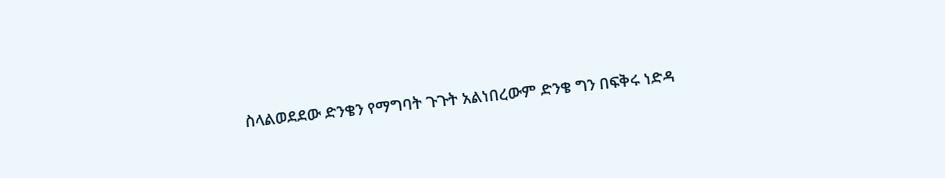ስላልወደደው ድንቄን የማግባት ጉጉት አልነበረውም ድንቄ ግን በፍቅሩ ነድዳ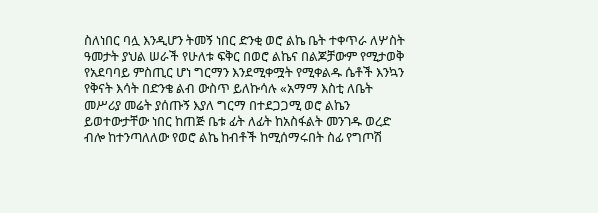ስለነበር ባሏ እንዲሆን ትመኝ ነበር ድንቂ ወሮ ልኬ ቤት ተቀጥራ ለሦስት ዓመታት ያህል ሠራች የሁለቱ ፍቅር በወሮ ልኬና በልጆቻውም የሚታወቅ የአደባባይ ምስጢር ሆነ ግርማን እንደሚቀሟት የሚቀልዱ ሴቶች እንኳን የቅናት እሳት በድንቄ ልብ ውስጥ ይለኩሳሉ «አማማ እስቲ ለቤት መሥሪያ መሬት ያሰጡኝ እያለ ግርማ በተደጋጋሚ ወሮ ልኬን ይወተውታቸው ነበር ከጠጅ ቤቱ ፊት ለፊት ከአስፋልት መንገዱ ወረድ ብሎ ከተንጣለለው የወሮ ልኬ ከብቶች ከሚሰማሩበት ስፊ የግጦሽ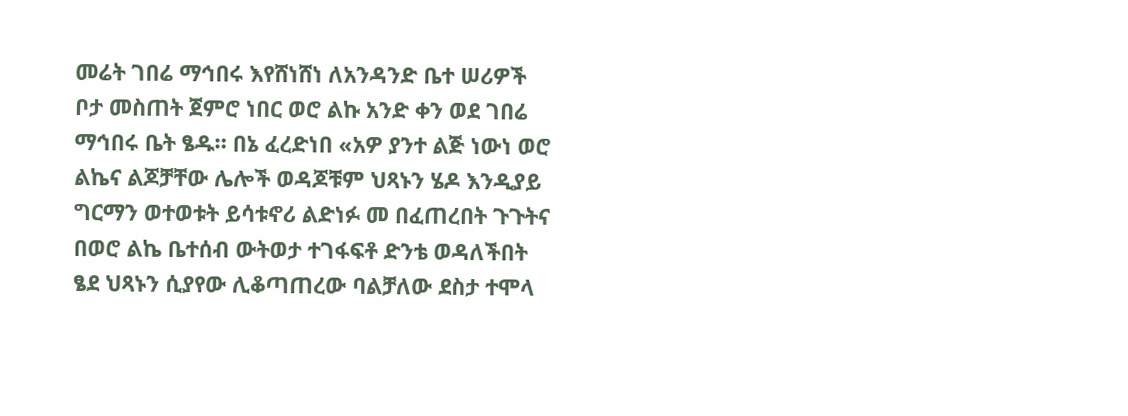መሬት ገበሬ ማኅበሩ እየሸነሸነ ለአንዳንድ ቤተ ሠሪዎች ቦታ መስጠት ጀምሮ ነበር ወሮ ልኩ አንድ ቀን ወደ ገበሬ ማኅበሩ ቤት ፄዱ። በኔ ፈረድነበ «አዎ ያንተ ልጅ ነውነ ወሮ ልኬና ልጆቻቸው ሌሎች ወዳጆቹም ህጻኑን ሄዶ እንዲያይ ግርማን ወተወቱት ይሳቱኖሪ ልድነፉ መ በፈጠረበት ጉጉትና በወሮ ልኬ ቤተሰብ ውትወታ ተገፋፍቶ ድንቴ ወዳለችበት ፄደ ህጻኑን ሲያየው ሊቆጣጠረው ባልቻለው ደስታ ተሞላ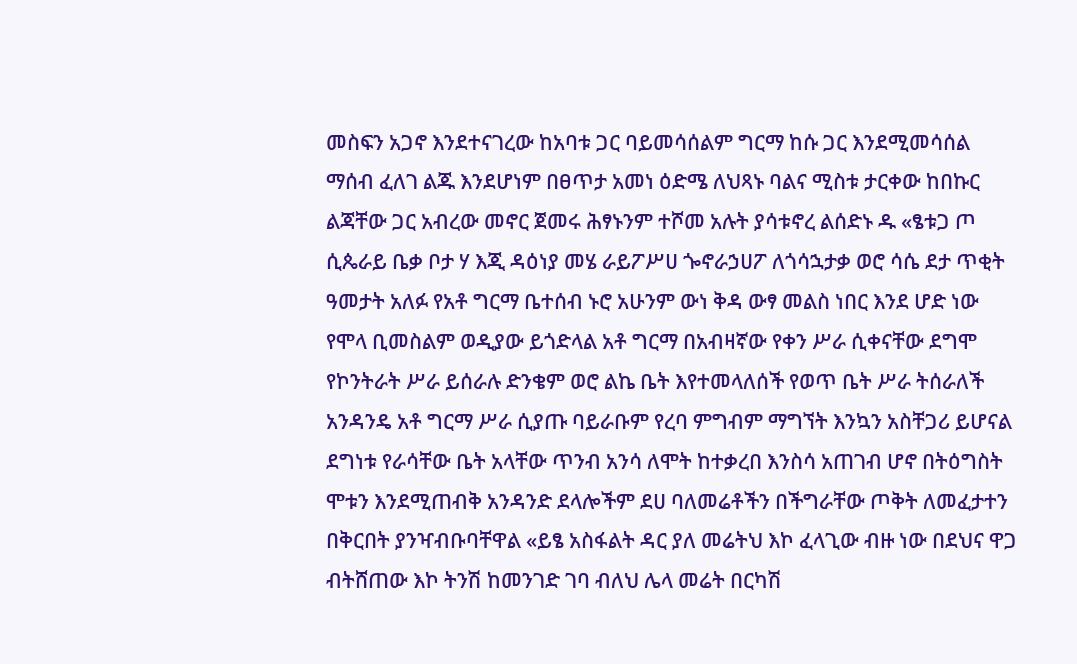መስፍን አጋኖ እንደተናገረው ከአባቱ ጋር ባይመሳሰልም ግርማ ከሱ ጋር እንደሚመሳሰል ማሰብ ፈለገ ልጁ እንደሆነም በፀጥታ አመነ ዕድሜ ለህጻኑ ባልና ሚስቱ ታርቀው ከበኩር ልጃቸው ጋር አብረው መኖር ጀመሩ ሕፃኑንም ተሾመ አሉት ያሳቱኖረ ልሰድኑ ዱ «ፄቱጋ ጦ ሲጴራይ ቤቃ ቦታ ሃ እጂ ዳዕነያ መሄ ራይፖሥሀ ጐኖራኃሀፖ ለጎሳኋታቃ ወሮ ሳሴ ደታ ጥቂት ዓመታት አለፉ የአቶ ግርማ ቤተሰብ ኑሮ አሁንም ውነ ቅዳ ውፃ መልስ ነበር እንደ ሆድ ነው የሞላ ቢመስልም ወዲያው ይጎድላል አቶ ግርማ በአብዛኛው የቀን ሥራ ሲቀናቸው ደግሞ የኮንትራት ሥራ ይሰራሉ ድንቄም ወሮ ልኬ ቤት እየተመላለሰች የወጥ ቤት ሥራ ትሰራለች አንዳንዴ አቶ ግርማ ሥራ ሲያጡ ባይራቡም የረባ ምግብም ማግኘት እንኳን አስቸጋሪ ይሆናል ደግነቱ የራሳቸው ቤት አላቸው ጥንብ አንሳ ለሞት ከተቃረበ እንስሳ አጠገብ ሆኖ በትዕግስት ሞቱን እንደሚጠብቅ አንዳንድ ደላሎችም ደሀ ባለመሬቶችን በችግራቸው ጦቅት ለመፈታተን በቅርበት ያንዣብቡባቸዋል «ይፄ አስፋልት ዳር ያለ መሬትህ እኮ ፈላጊው ብዙ ነው በደህና ዋጋ ብትሸጠው እኮ ትንሽ ከመንገድ ገባ ብለህ ሌላ መሬት በርካሽ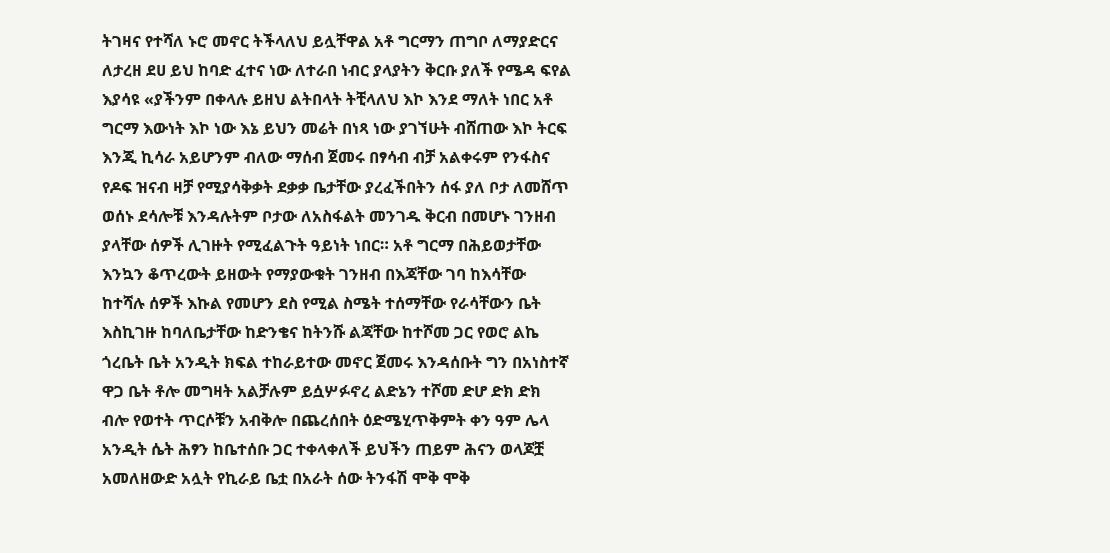ትገዛና የተሻለ ኑሮ መኖር ትችላለህ ይሏቸዋል አቶ ግርማን ጠግቦ ለማያድርና ለታረዘ ደሀ ይህ ከባድ ፈተና ነው ለተራበ ነብር ያላያትን ቅርቡ ያለች የሜዳ ፍየል እያሳዩ «ያችንም በቀላሉ ይዘህ ልትበላት ትቺላለህ እኮ እንደ ማለት ነበር አቶ ግርማ እውነት እኮ ነው እኔ ይህን መሬት በነጻ ነው ያገኘሁት ብሸጠው እኮ ትርፍ እንጂ ኪሳራ አይሆንም ብለው ማሰብ ጀመሩ በፃሳብ ብቻ አልቀሩም የንፋስና የዶፍ ዝናብ ዛቻ የሚያሳቅቃት ደቃቃ ቤታቸው ያረፈችበትን ሰፋ ያለ ቦታ ለመሸጥ ወሰኑ ደሳሎቹ እንዳሉትም ቦታው ለአስፋልት መንገዱ ቅርብ በመሆኑ ገንዘብ ያላቸው ሰዎች ሊገዙት የሚፈልጉት ዓይነት ነበር። አቶ ግርማ በሕይወታቸው እንኳን ቆጥረውት ይዘውት የማያውቁት ገንዘብ በእጃቸው ገባ ከእሳቸው ከተሻሉ ሰዎች እኩል የመሆን ደስ የሚል ስሜት ተሰማቸው የራሳቸውን ቤት እስኪገዙ ከባለቤታቸው ከድንቄና ከትንሹ ልጃቸው ከተሾመ ጋር የወሮ ልኬ ጎረቤት ቤት አንዲት ክፍል ተከራይተው መኖር ጀመሩ እንዳሰቡት ግን በአነስተኛ ዋጋ ቤት ቶሎ መግዛት አልቻሉም ይሷሦፉኖረ ልድኔን ተሾመ ድሆ ድክ ድክ ብሎ የወተት ጥርሶቹን አብቅሎ በጨረሰበት ዕድሜሂጥቅምት ቀን ዓም ሌላ አንዲት ሴት ሕፃን ከቤተሰቡ ጋር ተቀላቀለች ይህችን ጠይም ሕናን ወላጆቿ አመለዘውድ አሏት የኪራይ ቤቷ በአራት ሰው ትንፋሽ ሞቅ ሞቅ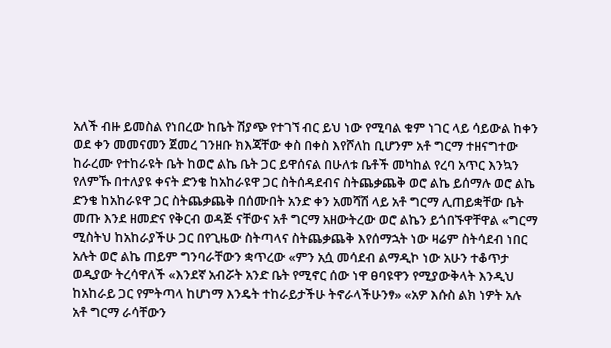አለች ብዙ ይመስል የነበረው ከቤት ሽያጭ የተገኘ ብር ይህ ነው የሚባል ቁም ነገር ላይ ሳይውል ከቀን ወደ ቀን መመናመን ጀመረ ገንዘቡ ክእጃቸው ቀስ በቀስ እየሾለከ ቢሆንም አቶ ግርማ ተዘናግተው ከራረሙ የተከራዩት ቤት ከወሮ ልኬ ቤት ጋር ይዋሰናል በሁለቱ ቤቶች መካከል የረባ አጥር እንኳን የለምኹ በተለያዩ ቀናት ድንቄ ከአከራዩዋ ጋር ስትሰዳደብና ስትጨቃጨቅ ወሮ ልኬ ይሰማሉ ወሮ ልኬ ድንቄ ከአከራዩዋ ጋር ስትጨቃጨቅ በሰሙበት አንድ ቀን አመሻሽ ላይ አቶ ግርማ ሊጠይቋቸው ቤት መጡ እንደ ዘመድና የቅርብ ወዳጅ ናቸውና አቶ ግርማ አዘውትረው ወሮ ልኬን ይጎበኙዋቸዋል «ግርማ ሚስትህ ከአከራያችሁ ጋር በየጊዜው ስትጣላና ስትጨቃጨቅ እየሰማኋት ነው ዛሬም ስትሳደብ ነበር አሉት ወሮ ልኬ ጠይም ግንባራቸውን ቋጥረው «ምን አሷ መሳደብ ልማዲኮ ነው አሁን ተቆጥታ ወዲያው ትረሳዋለች «እንደኛ አብሯት አንድ ቤት የሚኖር ሰው ነዋ ፀባዩዋን የሚያውቅላት እንዲህ ከአከራይ ጋር የምትጣላ ከሆነማ እንዴት ተከራይታችሁ ትኖራላችሁንፃ» «አዎ እሱስ ልክ ነዎት አሉ አቶ ግርማ ራሳቸውን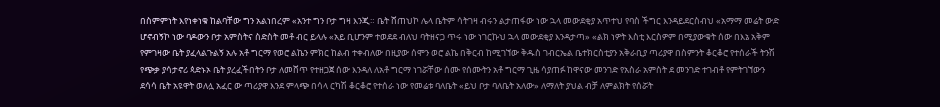በስምምነት እየነቀነቁ ከልባቸው ግን አልነበረም «አንተ ግን ቦታ ግዛ እንጂ። ቤት ሸጠህኮ ሌላ ቤትም ሳትገዛ ብሩን ልታጠፋው ነው ኋላ መውደቂያ አጥተህ የባስ ችግር እንዳይደርስብህ «አማማ መሬት ውድ ሆኖብኝኮ ነው ባዶውን ቦታ አምስትና ስድስት መቶ ብር ይላሉ «አይ ቢሆንም ተወደደ ብለህ ባትዘናጋ ጥሩ ነው ነገርኩህ ኋላ መውደቂያ እንዳታጣ» «ልክ ነዎት እስቲ እርስዎም በሚያውቁት ሰው በእኔ አቅም የምገዛው ቤት ያፈላልጉልኝ አሉ አቶ ግርማ የወሮ ልኬን ምክር ከልብ ተቀብለው በዚያው ሰሞን ወሮ ልኬ በቅርብ ከሚገኘው ቅዱስ ገብርኤል ቤተክርስቲያን አቅራቢያ ጣሪያዋ በስምንት ቆርቆሮ የተሰራች ትንሽ የጭቃ ያሳታኖሪ ጳድኑኦ ቤት ያረፈችበትን ቦታ ለመሸጥ የተዘጋጀ ሰው እንዳለ ለአቶ ግርማ ነገሯቸው ሰሙ የሰሙትን አቶ ግርማ ጊዜ ሳያጠፉ ከዋናው መንገድ የአስራ አምስት ደ መንገድ ተገብቶ የምትገኘውን ደሳሳ ቤት አዩዋት ወለሏ አፈር ው ጣሪያዋ እንደ ምላጭ በሳላ ርካሽ ቆርቆሮ የተሰራ ነው የመሬቱ ባለቤት «ይህ ቦታ ባለቤት አለው» ለማለት ያህል ብቻ ለምልክት የሰሯት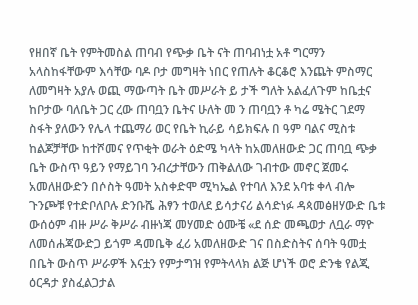የዘበኛ ቤት የምትመስል ጠባብ የጭቃ ቤት ናት ጠባብነቷ አቶ ግርማን አላስከፋቸውም እሳቸው ባዶ ቦታ መግዛት ነበር የጠሉት ቆርቆሮ እንጨት ምስማር ለመግዛት አያሉ ወጪ ማውጣት ቤት መሥራት ይ ታች ግለት አልፈለጉም ከቤቷና ከቦታው ባለቤት ጋር ረው ጠባቧን ቤትና ሁለት መ ን ጠባቧን ቶ ካሬ ሜትር ገደማ ስፋት ያለውን የሌላ ተጨማሪ ወር የቤት ኪራይ ሳይክፍሉ በ ዓም ባልና ሚስቱ ከልጆቻቸው ከተሾመና የጥቂት ወራት ዕድሜ ካላት ከአመለዘውድ ጋር ጠባቧ ጭቃ ቤት ውስጥ ዓይን የማይገባ ንብረታቸውን ጠቅልለው ገብተው መኖር ጀመሩ አመለዘውድን በሶስት ዓመት አስቀድሞ ሚካኤል የተባለ እንደ አባቱ ቀላ ብሎ ጉንጮቹ የተድቦለቦሉ ድንቡሼ ሕፃን ተወለደ ይሳታናሪ ልሳድነፉ ዳጳመፅዘሃውድ ቤቱ ውሰዕም ብዙ ሥራ ቅሥራ ብዙነጃ መሃመድ ዕሙቼ «ደ ሰድ መጫወታ ለቧራ ማዮ ለመሰሐጃውድጋ ይጎም ዳመቤቅ ፈሪ አመለዘውድ ገና በስድስትና ሰባት ዓመቷ በቤት ውስጥ ሥራዎች እናቷን የምታግዝ የምትላላክ ልጅ ሆነች ወሮ ድንቄ የልጂ ዕርዳታ ያስፈልጋታል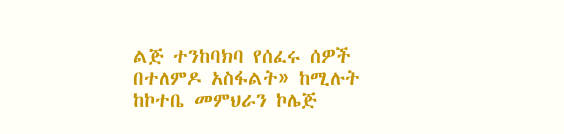ልጅ ተንከባክባ የሰፈሩ ሰዎች በተለምዶ አስፋልት» ከሚሉት ከኮተቤ መምህራን ኮሌጅ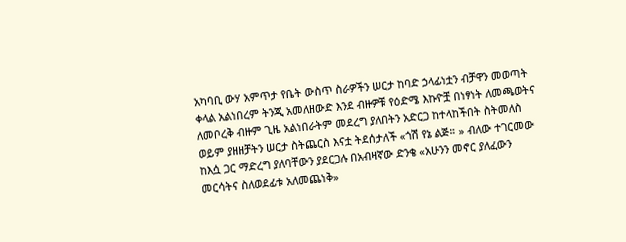አካባቢ ውሃ አምጥታ የቤት ውስጥ ስራዎችን ሠርታ ከባድ ኃላፊነቷን ብቻዋን መወጣት ቀላል አልነበረም ትንጂ አመለዘውድ እንደ ብዙዎቹ የዕድሜ እኩዮቿ በነፃነት ለመጫወትና ለመቦረቅ ብዙም ጊዜ አልነበራትም መደረግ ያለበትን አድርጋ ከተላከችበት ስትመለስ ወይም ያዘዘቻትን ሠርታ ስትጨርስ እናቷ ትደሰታለች «ጎሽ የኔ ልጅ። » ብለው ተገርመው ከእሷ ጋር ማድረግ ያለባቸውን ያደርጋሉ በአብዛኛው ድንቄ «አሁንን መኖር ያለፈውን መርሳትና ስለወደፊቱ አለመጨነቅ»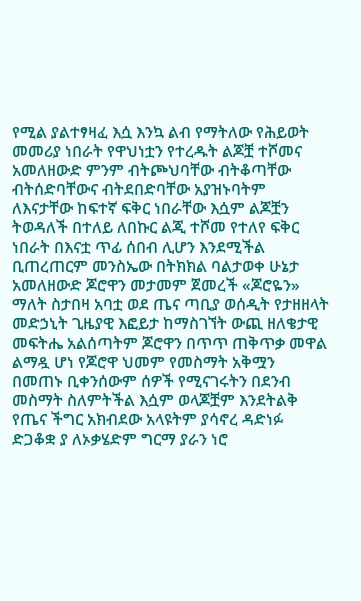የሚል ያልተፃዛፈ እሷ እንኳ ልብ የማትለው የሕይወት መመሪያ ነበራት የዋህነቷን የተረዱት ልጆቿ ተሾመና አመለዘውድ ምንም ብትጮህባቸው ብትቆጣቸው ብትሰድባቸውና ብትደበድባቸው አያዝኑባትም ለእናታቸው ከፍተኛ ፍቅር ነበራቸው እሷም ልጆቿን ትወዳለች በተለይ ለበኩር ልጂ ተሾመ የተለየ ፍቅር ነበራት በእናቷ ጥፊ ሰበብ ሊሆን እንደሚችል ቢጠረጠርም መንስኤው በትክክል ባልታወቀ ሁኔታ አመለዘውድ ጆሮዋን መታመም ጀመረች «ጆሮዬን» ማለት ስታበዛ አባቷ ወደ ጤና ጣቢያ ወሰዲት የታዘዘላት መድኃኒት ጊዜያዊ እፎይታ ከማስገኘት ውጪ ዘለቄታዊ መፍትሔ አልሰጣትም ጆሮዋን በጥጥ ጠቅጥቃ መዋል ልማዷ ሆነ የጆሮዋ ህመም የመስማት አቅሟን በመጠኑ ቢቀንሰውም ሰዎች የሚናገሩትን በደንብ መስማት ስለምትችል እሷም ወላጆቿም እንደትልቅ የጤና ችግር አክብደው አላዩትም ያሳኖረ ዳድነፉ ድጋቆቋ ያ ለኦቃሄድም ግርማ ያራን ነሮ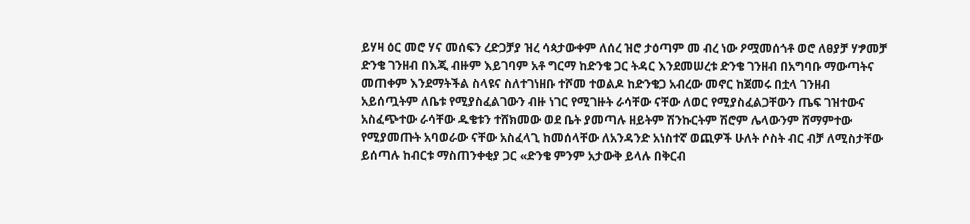ይሃዛ ዕር መሮ ሃና መሰፍን ረድጋቻያ ዝረ ሳጳታውቀም ለሰረ ዝሮ ታዕጣም መ ብረ ነው ዖሟመሰጎቶ ወሮ ለፀያቻ ሃፇመቻ ድንቄ ገንዘብ በእጂ ብዙም እይገባም አቶ ግርማ ከድንቄ ጋር ትዳር እንደመሠረቱ ድንቄ ገንዘብ በአግባቡ ማውጣትና መጠቀም እንደማትችል ስላዩና ስለተገነዘቡ ተሾመ ተወልዶ ከድንቄጋ አብረው መኖር ከጀመሩ በቷላ ገንዘብ አይሰጧትም ለቤቱ የሚያስፈልገውን ብዙ ነገር የሚገዙት ራሳቸው ናቸው ለወር የሚያስፈልጋቸውን ጤፍ ገዝተውና አስፈጭተው ራሳቸው ዱቄቱን ተሸክመው ወደ ቤት ያመጣሉ ዘይትም ሽንኩርትም ሽሮም ሌላውንም ሸማምተው የሚያመጡት አባወራው ናቸው አስፈላጊ ከመሰላቸው ለአንዳንድ አነስተኛ ወጪዎች ሁለት ሶስት ብር ብቻ ለሚስታቸው ይሰጣሉ ከብርቱ ማስጠንቀቂያ ጋር «ድንቄ ምንም አታውቅ ይላሉ በቅርብ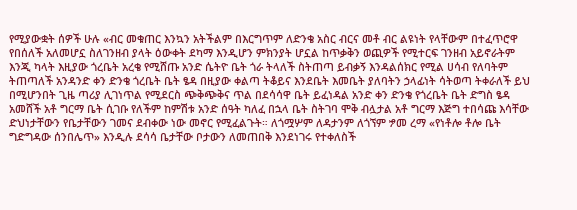የሚያውቋት ሰዎች ሁሉ «ብር መቁጠር እንኳን አትችልም በእርግጥም ለድንቄ አስር ብርና መቶ ብር ልዩነት የላቸውም በተፈጥሮዋ የበሰለች አለመሆኗ ስለገንዘብ ያላት ዕውቀት ደካማ እንዲሆን ምክንያት ሆኗል ከጥቃቅን ወጪዎች የሚተርፍ ገንዘብ አይኖራትም እንጂ ካላት እዚያው ጎረቤት አረቄ የሚሸጡ አንድ ሴትዮ ቤት ጎራ ትላለች ስትጠጣ ይብቃኝ እንዳልሰክር የሚል ሀሳብ የለባትም ትጠጣለች አንዳንድ ቀን ድንቄ ጎረቤት ቤት ፄዳ በዚያው ቀልጣ ትቆይና እንደቤት እመቤት ያለባትን ኃላፊነት ሳትወጣ ትቀራለች ይህ በሚሆንበት ጊዜ ጣሪያ ሊገነጥል የሚደርስ ጭቅጭቅና ጥል በደሳሳዋ ቤት ይፈነዳል አንድ ቀን ድንቄ የጎረቤት ቤት ድግስ ፄዳ አመሸች አቶ ግርማ ቤት ሲገቡ የለችም ከምሽቱ አንድ ሰዓት ካለፈ በኋላ ቤት ስትገባ ሞቅ ብሏታል አቶ ግርማ እጅግ ተበሳጩ እሳቸው ድህነታቸውን የቤታቸውን ገመና ደብቀው ነው መኖር የሚፈልጉት። ለጎሟሦም ለዳታንም ለጎኘም ፇመ ረማ «የነቶሎ ቶሎ ቤት ግድግዳው ሰንበሌጥ» እንዲሉ ደሳሳ ቤታቸው ቦታውን ለመጠበቅ እንደነገሩ የተቀለስች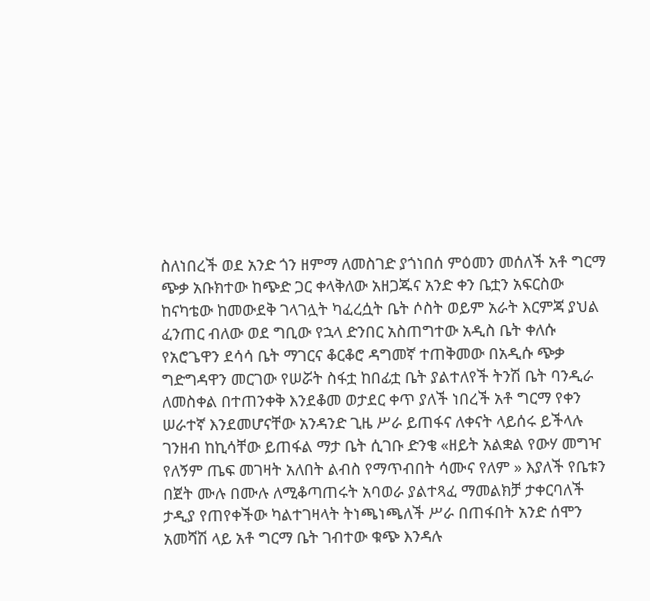ስለነበረች ወደ አንድ ጎን ዘምማ ለመስገድ ያጎነበሰ ምዕመን መሰለች አቶ ግርማ ጭቃ አቡክተው ከጭድ ጋር ቀላቅለው አዘጋጁና አንድ ቀን ቤቷን አፍርስው ከናካቴው ከመውደቅ ገላገሏት ካፈረሷት ቤት ሶስት ወይም አራት እርምጃ ያህል ፈንጠር ብለው ወደ ግቢው የኋላ ድንበር አስጠግተው አዲስ ቤት ቀለሱ የአሮጌዋን ደሳሳ ቤት ማገርና ቆርቆሮ ዳግመኛ ተጠቅመው በአዲሱ ጭቃ ግድግዳዋን መርገው የሠሯት ስፋቷ ከበፊቷ ቤት ያልተለየች ትንሽ ቤት ባንዲራ ለመስቀል በተጠንቀቅ እንደቆመ ወታደር ቀጥ ያለች ነበረች አቶ ግርማ የቀን ሠራተኛ እንደመሆናቸው አንዳንድ ጊዜ ሥራ ይጠፋና ለቀናት ላይሰሩ ይችላሉ ገንዘብ ከኪሳቸው ይጠፋል ማታ ቤት ሲገቡ ድንቄ «ዘይት አልቋል የውሃ መግዣ የለኝም ጤፍ መገዛት አለበት ልብስ የማጥብበት ሳሙና የለም » እያለች የቤቱን በጀት ሙሉ በሙሉ ለሚቆጣጠሩት አባወራ ያልተጻፈ ማመልክቻ ታቀርባለች ታዲያ የጠየቀችው ካልተገዛላት ትነጫነጫለች ሥራ በጠፋበት አንድ ሰሞን አመሻሽ ላይ አቶ ግርማ ቤት ገብተው ቁጭ እንዳሉ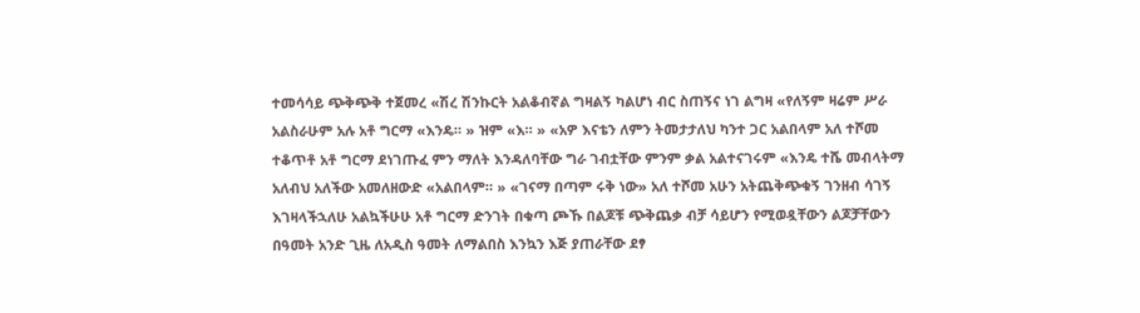ተመሳሳይ ጭቅጭቅ ተጀመረ «ሽረ ሽንኩርት አልቆብኛል ግዛልኝ ካልሆነ ብር ስጠኝና ነገ ልግዛ «የለኝም ዛሬም ሥራ አልስራሁም አሉ አቶ ግርማ «እንዴ። » ዝም «እ። » «አዎ እናቴን ለምን ትመታታለህ ካንተ ጋር አልበላም አለ ተሾመ ተቆጥቶ አቶ ግርማ ደነገጡፈ ምን ማለት እንዳለባቸው ግራ ገብቷቸው ምንም ቃል አልተናገሩም «እንዴ ተሼ መብላትማ አለብህ አለችው አመለዘውድ «አልበላም። » «ገናማ በጣም ሩቅ ነው» አለ ተሾመ አሁን አትጨቅጭቁኝ ገንዘብ ሳገኝ እገዛላችኋለሁ አልኳችሁሁ አቶ ግርማ ድንገት በቁጣ ጮኹ በልጆቹ ጭቅጨቃ ብቻ ሳይሆን የሚወዷቸውን ልጆቻቸውን በዓመት አንድ ጊዜ ለአዲስ ዓመት ለማልበስ እንኳን እጅ ያጠራቸው ደፃ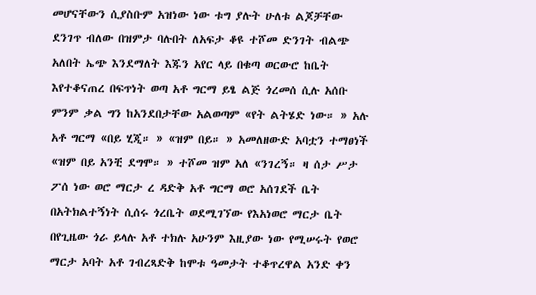መሆናቸውን ሲያስቡም አዝነው ነው ቱግ ያሉት ሁለቱ ልጆቻቸው ደንገጥ ብለው በዝምታ ባሉበት ለአፍታ ቆዩ ተሾመ ድንገት ብልጭ አለበት ኤጭ እንደማለት እጁን አየር ላይ በቁጣ ወርውሮ ከቤት እየተቆናጠረ በፍጥነት ወጣ አቶ ግርማ ይፄ ልጅ ጎረመሰ ሲሉ አሰቡ ምንም ቃል ግን ከአንደበታቸው አልወጣም «የት ልትሄድ ነው። » አሉ አቶ ግርማ «በይ ሂጂ። » «ዝም በይ። » አመለዘውድ አባቷን ተማፀነች «ዝም በይ አንቺ ደግሞ። » ተሾመ ዝም አለ «ንገረኝ። ዛ ሰታ ሥታ ፖሰ ነው ወሮ ማርታ ረ ዳድቅ አቶ ግርማ ወሮ አሰገደች ቤት በአትክልተኝነት ሲሰሩ ጎረቤት ወደሚገኘው የእአነወሮ ማርታ ቤት በየጊዜው ጎራ ይላሉ አቶ ተክሉ አሁንም እዚያው ነው የሚሠሩት የወሮ ማርታ አባት አቶ ገብረጻድቅ ከሞቱ ዓመታት ተቆጥረዋል አንድ ቀን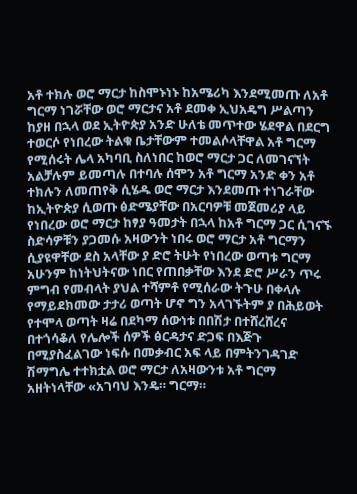አቶ ተክሉ ወሮ ማርታ ከስሞኑነኑ ከአሜሪካ እንደሚመጡ ለአቶ ግርማ ነገሯቸው ወሮ ማርታና አቶ ደመቀ ኢህአዴግ ሥልጣን ከያዘ በኋላ ወደ ኢትዮጵያ አንድ ሁለቴ መጥተው ሄደዋል በደርግ ተወርሶ የነበረው ትልቁ ቤታቸውም ተመልሶላቸዋል አቶ ግርማ የሚሰሩት ሌላ አካባቢ ስለነበር ከወሮ ማርታ ጋር ለመገናኘት አልቻሉም ይመጣሉ በተባሉ ሰሞን አቶ ግርማ አንድ ቀን አቶ ተክሉን ለመጠየቅ ሲሄዱ ወሮ ማርታ እንደመጡ ተነገራቸው ከኢትዮጵያ ሲወጡ ፅድሜያቸው በአርባዎቹ መጀመሪያ ላይ የነበረው ወሮ ማርታ ከፃያ ዓመታት በኋላ ከአቶ ግርማ ጋር ሲገናኙ ስድሳዎቹን ያጋመሱ አዛውንት ነበሩ ወሮ ማርታ አቶ ግርማን ሲያዩዋቸው ደስ አላቸው ያ ድሮ ትሁት የነበረው ወጣቱ ግርማ አሁንም ከነትህትናው ነበር የጠበቃቸው እንደ ድሮ ሥራን ጥሩ ምግብ የመብላት ያህል ተሻምቶ የሚሰራው ትጉሁ በቀላሉ የማይደክመው ታታሪ ወጣት ሆኖ ግን አላገኙትም ያ በሕይወት የተሞላ ወጣት ዛሬ በደካማ ሰውነቱ በበሽታ በተሸረሸረና በተጎሳቆለ የሌሎች ሰዎች ፅርዳታና ድጋፍ በእጅጉ በሚያስፈልገው ነፍሱ በመቃብር አፍ ላይ በምትንገዳገድ ሽማግሌ ተተክቷል ወሮ ማርታ ለአዛውንቱ አቶ ግርማ አዘትነላቸው «አገባህ እንዴ። ግርማ።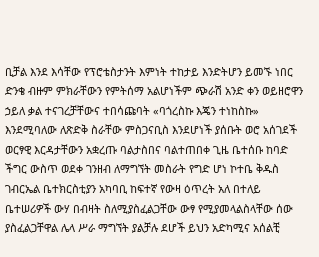ቢቻል እንደ እሳቸው የፕሮቴስታንት እምነት ተከታይ እንድትሆን ይመኙ ነበር ድንቄ ብዙም ምክራቸውን የምትሰማ አልሆነችም ጭራሽ አንድ ቀን ወይዘሮዋን ኃይለ ቃል ተናገረቻቸውና ተበሳጩባት «ባጎረስኩ እጄን ተነከስኩ» እንደሚባለው ለጽድቅ ስራቸው ምስጋናቢስ እንደሆነች ያሰቡት ወሮ አሰገደች ወርፃዊ እርዳታቸውን አቋረጡ ባልታስበና ባልተጠበቀ ጊዜ ቤተሰቡ ከባድ ችግር ውስጥ ወደቀ ገንዘብ ለማግኘት መስራት የግድ ሆነ ኮተቤ ቅዱስ ገብርኤል ቤተክርስቲያን አካባቢ ከፍተኛ የውዛ ዕጥረት አለ በተለይ ቤተሠሪዎች ውሃ በብዛት ስለሚያስፈልጋቸው ውፃ የሚያመላልስላቸው ሰው ያስፈልጋቸዋል ሌላ ሥራ ማግኘት ያልቻሉ ደሆች ይህን አድካሚና አሰልቺ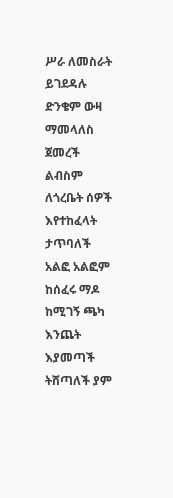ሥራ ለመስራት ይገደዳሉ ድንቄም ውዛ ማመላለስ ጀመረች ልብስም ለጎረቤት ሰዎች እየተከፈላት ታጥባለች አልፎ አልፎም ከሰፈሩ ማዶ ከሚገኝ ጫካ እንጨት እያመጣች ትሸጣለች ያም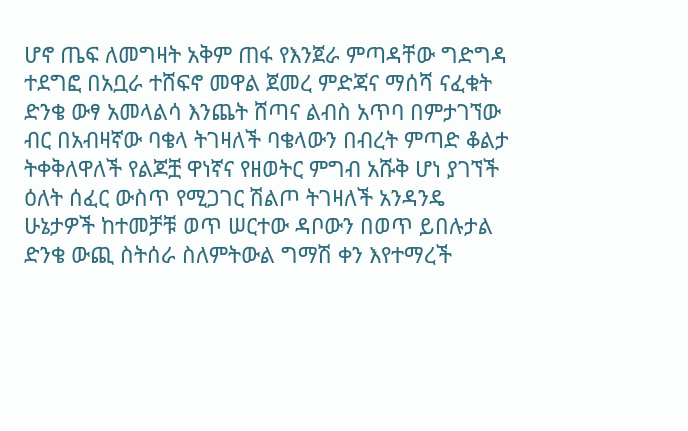ሆኖ ጤፍ ለመግዛት አቅም ጠፋ የእንጀራ ምጣዳቸው ግድግዳ ተደግፎ በአቧራ ተሸፍኖ መዋል ጀመረ ምድጃና ማሰሻ ናፈቁት ድንቄ ውፃ አመላልሳ እንጨት ሸጣና ልብስ አጥባ በምታገኘው ብር በአብዛኛው ባቄላ ትገዛለች ባቄላውን በብረት ምጣድ ቆልታ ትቀቅለዋለች የልጆቿ ዋነኛና የዘወትር ምግብ አሹቅ ሆነ ያገኘች ዕለት ሰፈር ውስጥ የሚጋገር ሽልጦ ትገዛለች አንዳንዴ ሁኔታዎች ከተመቻቹ ወጥ ሠርተው ዳቦውን በወጥ ይበሉታል ድንቄ ውጪ ስትሰራ ስለምትውል ግማሽ ቀን እየተማረች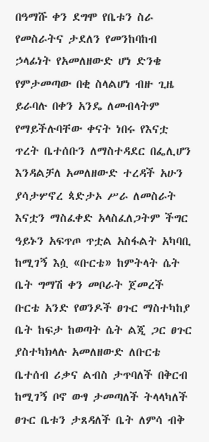በዓማሹ ቀን ደግሞ የቤቱን ስራ የመስራትና ታደለን የመንከባከብ ኃላፊነት የአመለዘውድ ሆነ ድንቄ የምታመጣው በቂ ስላልሆነ ብዙ ጊዜ ይራባሉ በቀን አንዴ ለመብላትም የማይችሉባቸው ቀናት ነበሩ የእናቷ ጥረት ቤተሰቡን ለማስተዳደር በፌሊሆን እንዳልቻለ አመለዘውድ ተረዳች አሁን ያሳታሦኖረ ጳድታኦ ሥራ ለመስራት እናቷን ማስፈቀድ አላስፈለጋትም ችግር ዓይኑን አፍጥጦ ጥቷል አስፋልት አካባቢ ከሚገኝ እሷ «ቡርቴ» ከምትላት ሴት ቤት ግማሽ ቀን መቦራት ጀመረች ቡርቴ አንድ የወንዶች ፀጉር ማስተካከያ ቤት ከፍታ ከወጣት ሴት ልጂ ጋር ፀጉር ያስተካክላሉ አመለዘውድ ለቡርቴ ቤተሰብ ሪቃና ልብስ ታጥባለች በቅርብ ከሚገኝ ቦኖ ውፃ ታመጣለች ትላላካለች ፀጉር ቤቱን ታጸዳለች ቤት ለምሳ ብቅ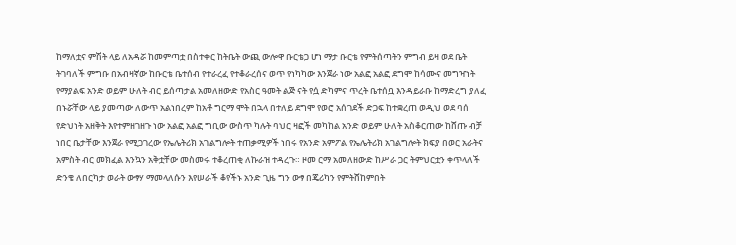ከማለቷና ምሽት ላይ ለአዳሯ ከመምጣቷ በስተቀር ከትቤት ውጪ ውሎዋ ቡርቴጋ ሆነ ማታ ቡርቴ የምትሰጣትን ምግብ ይዛ ወደ ቤት ትገባለች ምግቡ በአብዛኛው ከቡርቴ ቤተሰብ የተራረፈ የተቆራረሰና ወጥ የነካካው እንጀራ ነው አልፎ አልፎ ደግሞ ከሳሙና መግዣነት የማያልፍ አንድ ወይም ሁለት ብር ይሰጣታል አመለዘውድ የአስር ዓመት ልጅ ናት የሷ ድካምና ጥረት ቤተሰቧ እንዳይራቡ ከማድረግ ያለፈ በኑሯቸው ላይ ያመጣው ለውጥ አልነበረም ከአቶ ግርማ ሞት በኋላ በተለይ ደግሞ የወሮ አሰገደች ድጋፍ ከተቋረጠ ወዲህ ወደ ባሰ የድህነት አዘቅት እየተምዘገዘጉ ነው አልፎ አልፎ ግቢው ውስጥ ካሉት ባህር ዛፎች መካከል አንድ ወይም ሁለት አስቆርጠው ከሸጡ ብቻ ነበር ቤታቸው እንጀራ የሚጋገረው የኤሌትሪክ አገልግሎት ተጠቃሚዎች ነበሩ የአንድ አምፖል የኤሌትሪክ አገልግሎት ክፍያ በወር አራትና አምስት ብር መክፈል እንኳን አቅቷቸው መስመሩ ተቆረጠቂ ለኩራዝ ተዳረጉ። ዞመ ርማ አመለዘውድ ከሥራ ጋር ትምህርቷን ቀጥላለች ድንቄ ለበርካታ ወራት ውፃሃ ማመላለሱን እየሠራች ቆየችኑ አንድ ጊዜ ግን ውፃ በጄሪካን የምትሸከምበት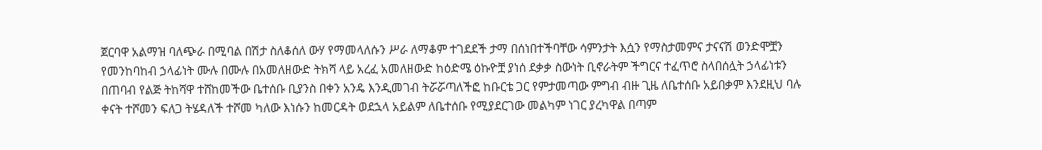ጀርባዋ አልማዝ ባለጭራ በሚባል በሽታ ስለቆሰለ ውሃ የማመላለሱን ሥራ ለማቆም ተገደደች ታማ በሰነበተችባቸው ሳምንታት እሷን የማስታመምና ታናናሽ ወንድሞቿን የመንከባከብ ኃላፊነት ሙሉ በሙሉ በአመለዘውድ ትክሻ ላይ አረፈ አመለዘውድ ከዕድሜ ዕኩዮቿ ያነሰ ደቃቃ ስውነት ቢኖራትም ችግርና ተፈጥሮ ስላበሰሏት ኃላፊነቱን በጠባብ የልጅ ትከሻዋ ተሸከመችው ቤተሰቡ ቢያንስ በቀን አንዴ እንዲመገብ ትሯሯጣለችፎ ከቡርቴ ጋር የምታመጣው ምግብ ብዙ ጊዜ ለቤተሰቡ አይበቃም እንደዚህ ባሉ ቀናት ተሾመን ፍለጋ ትሄዳለች ተሾመ ካለው እነሱን ከመርዳት ወደኋላ አይልም ለቤተሰቡ የሚያደርገው መልካም ነገር ያረካዋል በጣም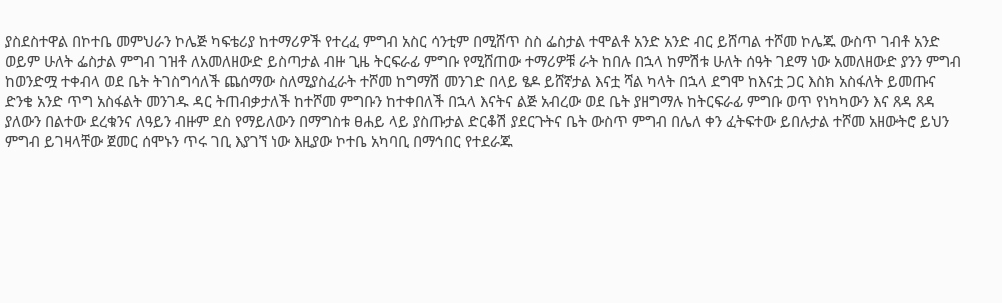ያስደስተዋል በኮተቤ መምህራን ኮሌጅ ካፍቴሪያ ከተማሪዎች የተረፈ ምግብ አስር ሳንቲም በሚሸጥ ስስ ፌስታል ተሞልቶ አንድ አንድ ብር ይሸጣል ተሾመ ኮሌጁ ውስጥ ገብቶ አንድ ወይም ሁለት ፌስታል ምግብ ገዝቶ ለአመለዘውድ ይስጣታል ብዙ ጊዜ ትርፍራፊ ምግቡ የሚሸጠው ተማሪዎቹ ራት ከበሉ በኋላ ከምሽቱ ሁለት ሰዓት ገደማ ነው አመለዘውድ ያንን ምግብ ከወንድሟ ተቀብላ ወደ ቤት ትገስግሳለች ጨሰማው ስለሚያስፈራት ተሾመ ከግማሽ መንገድ በላይ ፄዶ ይሸኛታል እናቷ ሻል ካላት በኋላ ደግሞ ከእናቷ ጋር እስክ አስፋለት ይመጡና ድንቄ አንድ ጥግ አስፋልት መንገዱ ዳር ትጠብቃታለች ከተሾመ ምግቡን ከተቀበለች በኋላ እናትና ልጅ አብረው ወደ ቤት ያዘግማሉ ከትርፍራፊ ምግቡ ወጥ የነካካውን እና ጸዳ ጸዳ ያለውን በልተው ደረቁንና ለዓይን ብዙም ደስ የማይለውን በማግስቱ ፀሐይ ላይ ያስጡታል ድርቆሽ ያደርጉትና ቤት ውስጥ ምግብ በሌለ ቀን ፈትፍተው ይበሉታል ተሾመ አዘውትሮ ይህን ምግብ ይገዛላቸው ጀመር ሰሞኑን ጥሩ ገቢ እያገኘ ነው እዚያው ኮተቤ አካባቢ በማኅበር የተደራጁ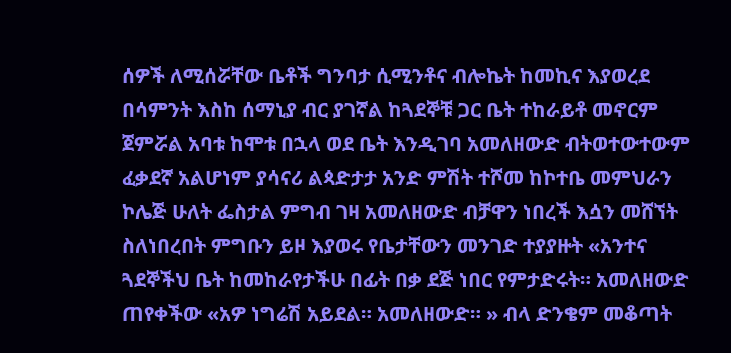ሰዎች ለሚሰሯቸው ቤቶች ግንባታ ሲሚንቶና ብሎኬት ከመኪና እያወረደ በሳምንት እስከ ሰማኒያ ብር ያገኛል ከጓደኞቹ ጋር ቤት ተከራይቶ መኖርም ጀምሯል አባቱ ከሞቱ በኋላ ወደ ቤት እንዲገባ አመለዘውድ ብትወተውተውም ፈቃደኛ አልሆነም ያሳናሪ ልጳድታታ አንድ ምሽት ተሾመ ከኮተቤ መምህራን ኮሌጅ ሁለት ፌስታል ምግብ ገዛ አመለዘውድ ብቻዋን ነበረች እሷን መሸኘት ስለነበረበት ምግቡን ይዞ እያወሩ የቤታቸውን መንገድ ተያያዙት «አንተና ጓደኞችህ ቤት ከመከራየታችሁ በፊት በቃ ደጅ ነበር የምታድሩት። አመለዘውድ ጠየቀችው «አዎ ነግሬሽ አይደል። አመለዘውድ። » ብላ ድንቄም መቆጣት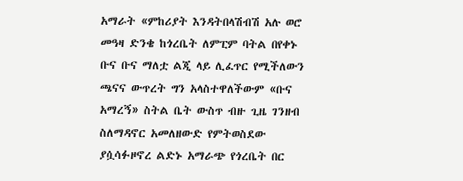አማራት «ምከሪያት እንዳትበላሽብሽ አሉ ወሮ መዓዛ ድንቄ ከጎረቤት ለምፒም ባትል በየቀኑ ቡና ቡና ማለቷ ልጂ ላይ ሊፈጥር የሚችለውን ጫናና ውጥረት ግን አላስተዋለችውም «ቡና አማረኝ» ስትል ቤት ውስጥ ብዙ ጊዜ ገንዘብ ስለማዳኖር አመለዘውድ የምትወስደው ያሷሳፉዞኖረ ልድኑ አማራጭ የጎረቤት በር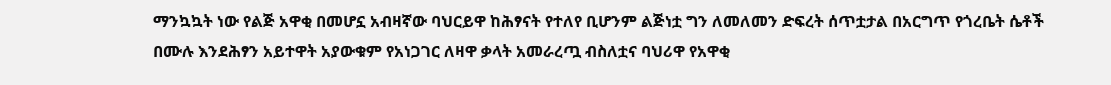ማንኳኳት ነው የልጅ አዋቂ በመሆኗ አብዛኛው ባህርይዋ ከሕፃናት የተለየ ቢሆንም ልጅነቷ ግን ለመለመን ድፍረት ሰጥቷታል በአርግጥ የጎረቤት ሴቶች በሙሉ እንደሕፃን አይተዋት አያውቁም የአነጋገር ለዛዋ ቃላት አመራረጧ ብስለቷና ባህሪዋ የአዋቂ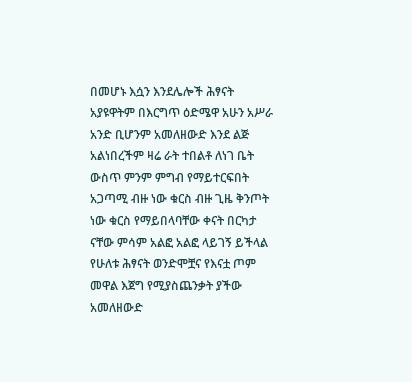በመሆኑ እሷን እንደሌሎች ሕፃናት አያዩዋትም በእርግጥ ዕድሜዋ አሁን አሥራ አንድ ቢሆንም አመለዘውድ እንደ ልጅ አልነበረችም ዛሬ ራት ተበልቶ ለነገ ቤት ውስጥ ምንም ምግብ የማይተርፍበት አጋጣሚ ብዙ ነው ቁርስ ብዙ ጊዜ ቅንጦት ነው ቁርስ የማይበላባቸው ቀናት በርካታ ናቸው ምሳም አልፎ አልፎ ላይገኝ ይችላል የሁለቱ ሕፃናት ወንድሞቿና የእናቷ ጦም መዋል እጀግ የሚያስጨንቃት ያችው አመለዘውድ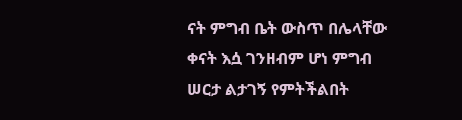ናት ምግብ ቤት ውስጥ በሌላቸው ቀናት እሷ ገንዘብም ሆነ ምግብ ሠርታ ልታገኝ የምትችልበት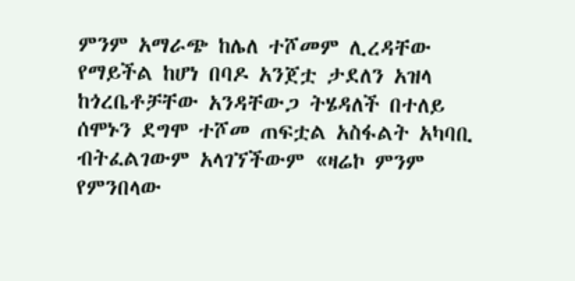ምንም አማራጭ ከሌለ ተሾመም ሊረዳቸው የማይችል ከሆነ በባዶ አንጀቷ ታደለን አዝላ ከጎረቤቶቻቸው አንዳቸውጋ ትሄዳለች በተለይ ሰሞኑን ደግሞ ተሾመ ጠፍቷል አስፋልት አካባቢ ብትፈልገውም አላገኘችውም «ዛሬኮ ምንም የምንበላው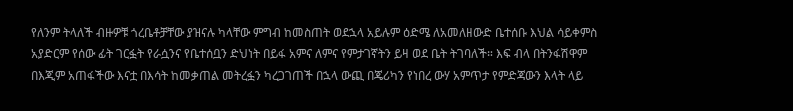የለንም ትላለች ብዙዎቹ ጎረቤቶቻቸው ያዝናሉ ካላቸው ምግብ ከመስጠት ወደኋላ አይሉም ዕድሜ ለአመለዘውድ ቤተሰቡ እህል ሳይቀምስ አያድርም የሰው ፊት ገርፏት የራሷንና የቤተሰቧን ድህነት በይፋ አምና ለምና የምታገኛትን ይዛ ወደ ቤት ትገባለች። እፍ ብላ በትንፋሽዋም በእጂም አጠፋችው እናቷ በእሳት ከመቃጠል መትረፏን ካረጋገጠች በኋላ ውጪ በጄሪካን የነበረ ውሃ አምጥታ የምድጃውን እላት ላይ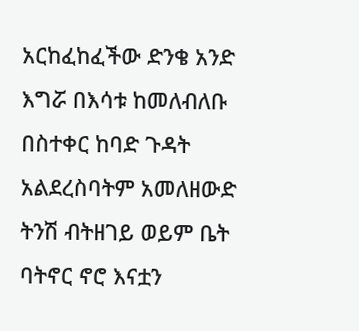አርከፈከፈችው ድንቄ አንድ እግሯ በእሳቱ ከመለብለቡ በስተቀር ከባድ ጉዳት አልደረስባትም አመለዘውድ ትንሽ ብትዘገይ ወይም ቤት ባትኖር ኖሮ እናቷን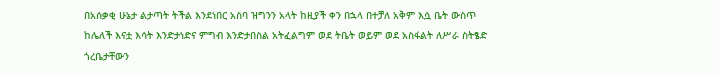በአሰቃቂ ሁኔታ ልታጣት ትችል እንደነበር አስባ ዝግንን አላት ከዚያች ቀን በኋላ በተቻለ አቅም እሷ ቤት ውስጥ ከሌለች እናቷ እሳት እንድታነድና ምግብ እንድታበስል አትፈልግም ወደ ትቤት ወይም ወደ አስፋልት ለሥራ ስትፄድ ጎረቤታቸውን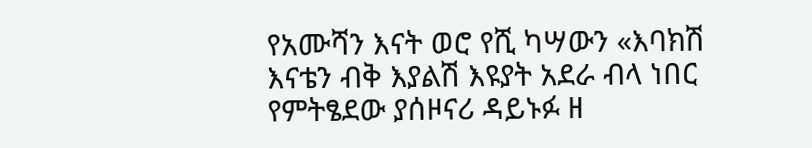የአሙሻን እናት ወሮ የሺ ካሣውን «እባክሽ እናቴን ብቅ እያልሽ እዩያት አደራ ብላ ነበር የምትፄደው ያሰዞናሪ ዳይኑፉ ዘ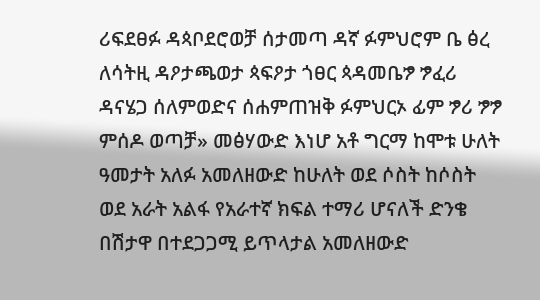ሪፍደፀፉ ዳጳቦደሮወቻ ሰታመጣ ዳኛ ፉምህሮም ቤ ፅረ ለሳትዚ ዳዖታጫወታ ጳፍዖታ ጎፀር ጳዳመቤፇ ፇፈሪ ዳናሄጋ ሰለምወድና ሰሐምጠዝቅ ፉምህርኦ ፊም ፇሪ ፇፇ ምሰዶ ወጣቻ» መፅሃውድ እነሆ አቶ ግርማ ከሞቱ ሁለት ዓመታት አለፉ አመለዘውድ ከሁለት ወደ ሶስት ከሶስት ወደ አራት አልፋ የአራተኛ ክፍል ተማሪ ሆናለች ድንቄ በሽታዋ በተደጋጋሚ ይጥላታል አመለዘውድ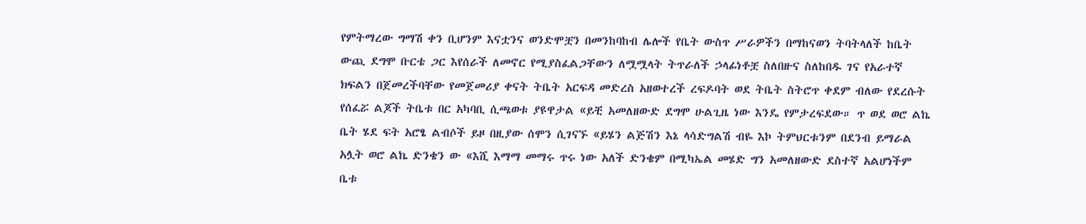የምትማረው ግማሽ ቀን ቢሆንም እናቷንና ወንድሞቿን በመንከባከብ ሌሎች የቤት ውስጥ ሥራዎችን በማከናወን ትባትላለች ከቤት ውጪ ደግሞ ቡርቴ ጋር እየሰራች ለመኖር የሚያስፈልጋቸውን ለሟሟላት ትጥራለች ኃላፊነቶቿ ስለበዙና ስለከበዱ ገና የአራተኛ ክፍልን በጀመረችባቸው የመጀመሪያ ቀናት ትቤት አርፍዳ መድረስ አዘወተረች ረፍዶባት ወደ ትቤት ስትሮጥ ቀደም ብለው የደረሱት የሰፈሯ ልጆች ትቤቱ በር አካባቢ ሲጫወቱ ያዩዋታል «ይቺ አመለዘውድ ደግሞ ሁልጊዜ ነው እንዴ የምታረፍደው። ጥ ወደ ወሮ ልኬ ቤት ሄደ ፍት አሮፄ ልብሶች ይዞ በዚያው ሰሞን ሲገናኙ «ይሄን ልጅሽን እኔ ላሳድግልሽ ብዬ እኮ ትምህርቱንም በደንብ ይማራል አሏት ወሮ ልኬ ድንቄን ው «እሺ እማማ መማሩ ጥሩ ነው አለች ድንቄም በሚካኤል መሄድ ግን አመለዘውድ ደስተኛ አልሆነችም ቤቱ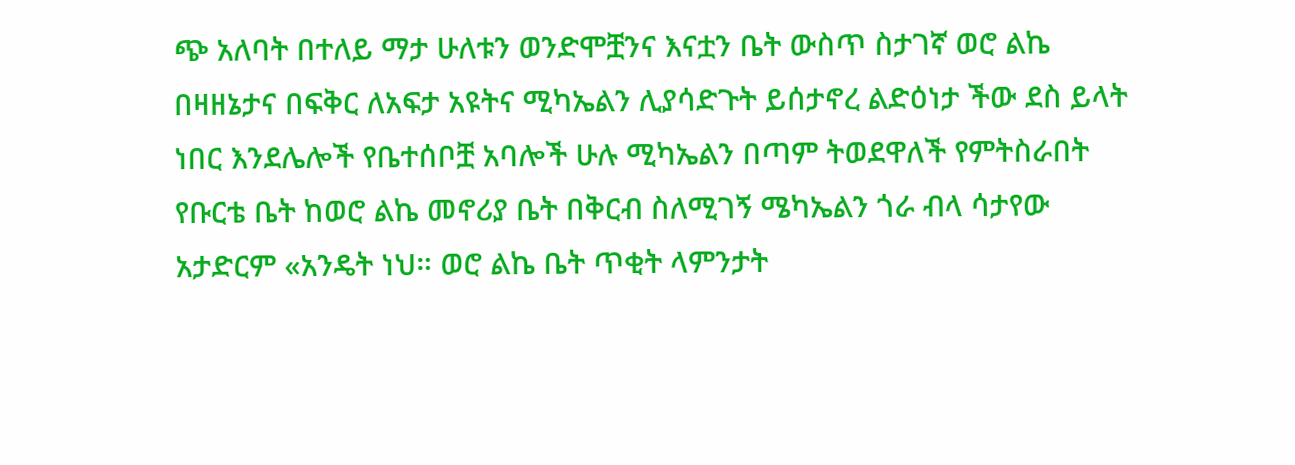ጭ አለባት በተለይ ማታ ሁለቱን ወንድሞቿንና እናቷን ቤት ውስጥ ስታገኛ ወሮ ልኬ በዛዘኔታና በፍቅር ለአፍታ አዩትና ሚካኤልን ሊያሳድጉት ይሰታኖረ ልድዕነታ ችው ደስ ይላት ነበር እንደሌሎች የቤተሰቦቿ አባሎች ሁሉ ሚካኤልን በጣም ትወደዋለች የምትስራበት የቡርቴ ቤት ከወሮ ልኬ መኖሪያ ቤት በቅርብ ስለሚገኝ ሜካኤልን ጎራ ብላ ሳታየው አታድርም «አንዴት ነህ። ወሮ ልኬ ቤት ጥቂት ላምንታት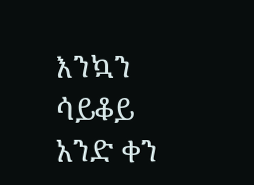እንኳን ሳይቆይ አንድ ቀን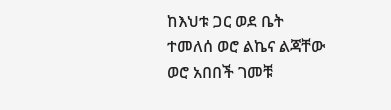ከእህቱ ጋር ወደ ቤት ተመለሰ ወሮ ልኬና ልጃቸው ወሮ አበበች ገመቹ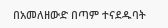በአመለዘውድ በጣም ተናደዱባት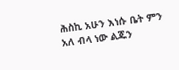ሕስኪ አሁን እነሱ ቤት ምን አለ ብላ ነው ልጁን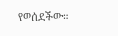የወሰደችው።